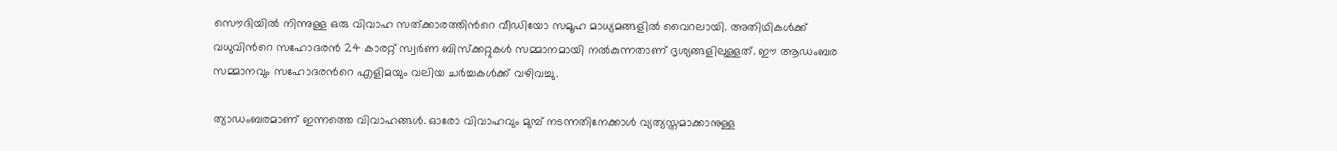സൌദിയിൽ നിന്നുള്ള ഒരു വിവാഹ സത്ക്കാരത്തിന്‍റെ വീഡിയോ സമൂഹ മാധ്യമങ്ങളിൽ വൈറലായി. അതിഥികൾക്ക് വധുവിന്‍റെ സഹോദരൻ 24 കാരറ്റ് സ്വർണ ബിസ്ക്കറ്റുകൾ സമ്മാനമായി നൽകുന്നതാണ് ദൃശ്യങ്ങളിലുള്ളത്. ഈ ആഡംബര സമ്മാനവും സഹോദരന്‍റെ എളിമയും വലിയ ചർച്ചകൾക്ക് വഴിവച്ചു.

ത്യാഡംബരമാണ് ഇന്നത്തെ വിവാഹങ്ങൾ. ഓരോ വിവാഹവും മുമ്പ് നടന്നതിനേക്കാൾ വ്യത്യസ്തമാക്കാനുള്ള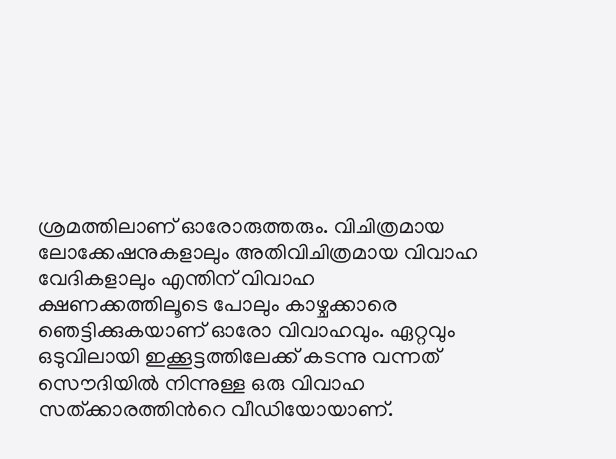ശ്രമത്തിലാണ് ഓരോരുത്തരും. വിചിത്രമായ ലോക്കേഷനുകളാലും അതിവിചിത്രമായ വിവാഹ വേദികളാലും എന്തിന് വിവാഹ ക്ഷണക്കത്തിലൂടെ പോലും കാഴ്ചക്കാരെ ഞെട്ടിക്കുകയാണ് ഓരോ വിവാഹവും. ഏറ്റവും ഒടുവിലായി ഇക്കൂട്ടത്തിലേക്ക് കടന്നു വന്നത് സൌദിയിൽ നിന്നുള്ള ഒരു വിവാഹ സത്ക്കാരത്തിന്‍റെ വീഡിയോയാണ്.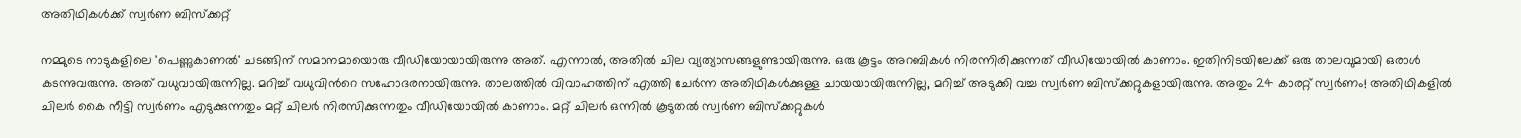അതിഥികൾക്ക് സ്വർണ ബിസ്ക്കറ്റ്

നമ്മുടെ നാടുകളിലെ 'പെണ്ണുകാണൽ' ചടങ്ങിന് സമാനമായൊരു വീഡിയോയായിരുന്നു അത്. എന്നാൽ, അതിൽ ചില വ്യത്യാസങ്ങളുണ്ടായിരുന്നു. ഒരു കൂട്ടം അറബികൾ നിരന്നിരിക്കുന്നത് വീഡിയോയിൽ കാണാം. ഇതിനിടയിലേക്ക് ഒരു താലവുമായി ഒരാൾ കടന്നുവരുന്നു. അത് വധുവായിരുന്നില്ല. മറിച്ച് വധുവിന്‍റെ സഹോദരനായിരുന്നു. താലത്തിൽ വിവാഹത്തിന് എത്തി ചേർന്ന അതിഥികൾക്കുള്ള ചായയായിരുന്നില്ല, മറിച്ച് അടുക്കി വച്ച സ്വർണ ബിസ്ക്കറ്റുകളായിരുന്നു. അതും 24 കാരറ്റ് സ്വർണം! അതിഥികളിൽ ചിലർ കൈ നീട്ടി സ്വർണം എടുക്കുന്നതും മറ്റ് ചിലർ നിരസിക്കുന്നതും വീഡിയോയിൽ കാണാം. മറ്റ് ചിലർ ഒന്നിൽ കൂടുതൽ സ്വർണ ബിസ്ക്കറ്റുകൾ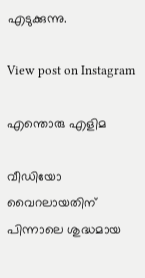എടുക്കുന്നു.

View post on Instagram

എന്തൊരു എളിമ

വീഡിയോ വൈറലായതിന് പിന്നാലെ ശുദ്ധമായ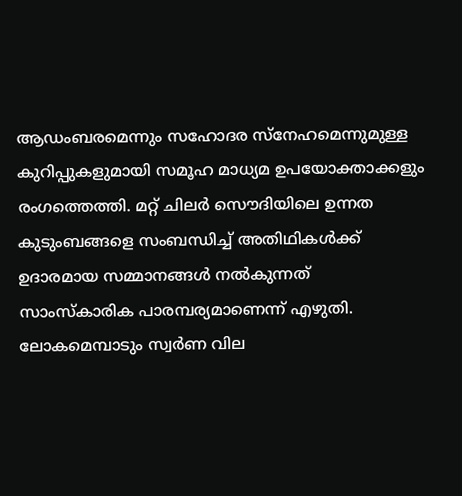ആഡംബരമെന്നും സഹോദര സ്നേഹമെന്നുമുള്ള കുറിപ്പുകളുമായി സമൂഹ മാധ്യമ ഉപയോക്താക്കളും രംഗത്തെത്തി. മറ്റ് ചിലർ സൌദിയിലെ ഉന്നത കുടുംബങ്ങളെ സംബന്ധിച്ച് അതിഥികൾക്ക് ഉദാരമായ സമ്മാനങ്ങൾ നൽകുന്നത് സാംസ്കാരിക പാരമ്പര്യമാണെന്ന് എഴുതി. ലോകമെമ്പാടും സ്വർണ വില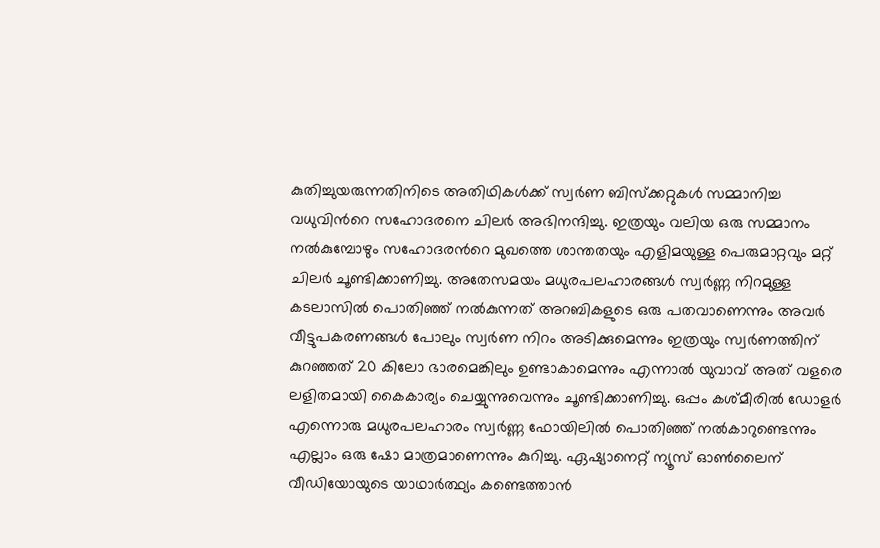കുതിച്ചുയരുന്നതിനിടെ അതിഥികൾക്ക് സ്വർണ ബിസ്ക്കറ്റുകൾ സമ്മാനിച്ച വധുവിന്‍റെ സഹോദരനെ ചിലർ അഭിനന്ദിച്ചു. ഇത്രയും വലിയ ഒരു സമ്മാനം നൽകുമ്പോഴും സഹോദരന്‍റെ മുഖത്തെ ശാന്തതയും എളിമയുള്ള പെരുമാറ്റവും മറ്റ് ചിലർ ചൂണ്ടിക്കാണിച്ചു. അതേസമയം മധുരപലഹാരങ്ങൾ സ്വർണ്ണ നിറമുള്ള കടലാസിൽ പൊതിഞ്ഞ് നൽകുന്നത് അറബികളുടെ ഒരു പതവാണെന്നും അവർ വീട്ടുപകരണങ്ങൾ പോലും സ്വർണ നിറം അടിക്കുമെന്നും ഇത്രയും സ്വർണത്തിന് കുറഞ്ഞത് 20 കിലോ ഭാരമെങ്കിലും ഉണ്ടാകാമെന്നും എന്നാൽ യുവാവ് അത് വളരെ ലളിതമായി കൈകാര്യം ചെയ്യുന്നുവെന്നും ചൂണ്ടിക്കാണിച്ചു. ഒപ്പം കശ്മീരിൽ ഡോളർ എന്നൊരു മധുരപലഹാരം സ്വർണ്ണ ഫോയിലിൽ പൊതിഞ്ഞ് നൽകാറുണ്ടെന്നും എല്ലാം ഒരു ഷോ മാത്രമാണെന്നും കുറിച്ചു. ഏഷ്യാനെറ്റ് ന്യൂസ് ഓണ്‍ലൈന് വീഡിയോയുടെ യാഥാർത്ഥ്യം കണ്ടെത്താൻ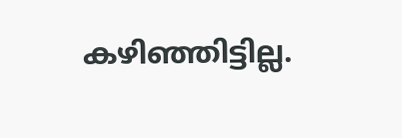കഴിഞ്ഞിട്ടില്ല.